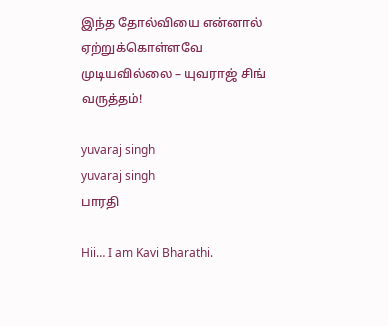இந்த தோல்வியை என்னால் ஏற்றுக்கொள்ளவே முடியவில்லை – யுவராஜ் சிங் வருத்தம்!

yuvaraj singh
yuvaraj singh
பாரதி

Hii… I am Kavi Bharathi.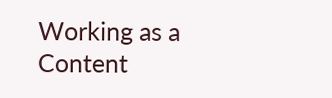Working as a Content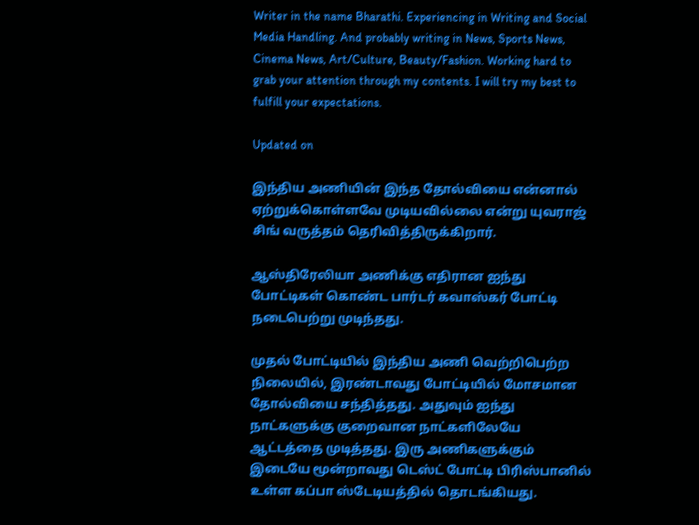Writer in the name Bharathi. Experiencing in Writing and Social Media Handling. And probably writing in News, Sports News, Cinema News, Art/Culture, Beauty/Fashion. Working hard to grab your attention through my contents. I will try my best to fulfill your expectations.

Updated on

இந்திய அணியின் இந்த தோல்வியை என்னால் ஏற்றுக்கொள்ளவே முடியவில்லை என்று யுவராஜ் சிங் வருத்தம் தெரிவித்திருக்கிறார்.

ஆஸ்திரேலியா அணிக்கு எதிரான ஐந்து போட்டிகள் கொண்ட பார்டர் கவாஸ்கர் போட்டி நடைபெற்று முடிந்தது.

முதல் போட்டியில் இந்திய அணி வெற்றிபெற்ற நிலையில், இரண்டாவது போட்டியில் மோசமான தோல்வியை சந்தித்தது. அதுவும் ஐந்து நாட்களுக்கு குறைவான நாட்களிலேயே ஆட்டத்தை முடித்தது. இரு அணிகளுக்கும் இடையே மூன்றாவது டெஸ்ட் போட்டி பிரிஸ்பானில் உள்ள கப்பா ஸ்டேடியத்தில் தொடங்கியது.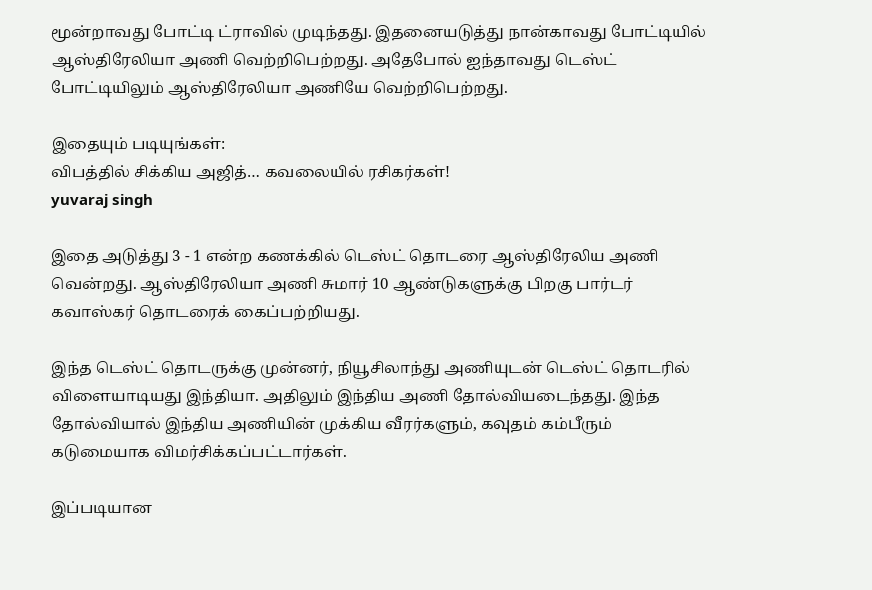மூன்றாவது போட்டி ட்ராவில் முடிந்தது. இதனையடுத்து நான்காவது போட்டியில் ஆஸ்திரேலியா அணி வெற்றிபெற்றது. அதேபோல் ஐந்தாவது டெஸ்ட் போட்டியிலும் ஆஸ்திரேலியா அணியே வெற்றிபெற்றது.

இதையும் படியுங்கள்:
விபத்தில் சிக்கிய அஜித்… கவலையில் ரசிகர்கள்!
yuvaraj singh

இதை அடுத்து 3 - 1 என்ற கணக்கில் டெஸ்ட் தொடரை ஆஸ்திரேலிய அணி வென்றது. ஆஸ்திரேலியா அணி சுமார் 10 ஆண்டுகளுக்கு பிறகு பார்டர் கவாஸ்கர் தொடரைக் கைப்பற்றியது.

இந்த டெஸ்ட் தொடருக்கு முன்னர், நியூசிலாந்து அணியுடன் டெஸ்ட் தொடரில் விளையாடியது இந்தியா. அதிலும் இந்திய அணி தோல்வியடைந்தது. இந்த தோல்வியால் இந்திய அணியின் முக்கிய வீரர்களும், கவுதம் கம்பீரும் கடுமையாக விமர்சிக்கப்பட்டார்கள்.

இப்படியான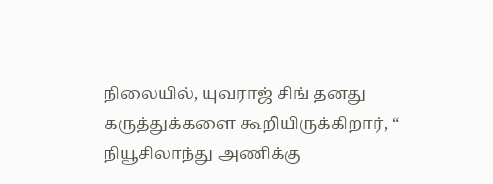நிலையில், யுவராஜ் சிங் தனது கருத்துக்களை கூறியிருக்கிறார், “ நியூசிலாந்து அணிக்கு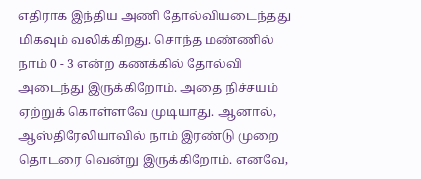எதிராக இந்திய அணி தோல்வியடைந்தது மிகவும் வலிக்கிறது. சொந்த மண்ணில் நாம் 0 - 3 என்ற கணக்கில் தோல்வி அடைந்து இருக்கிறோம். அதை நிச்சயம் ஏற்றுக் கொள்ளவே முடியாது. ஆனால், ஆஸ்திரேலியாவில் நாம் இரண்டு முறை தொடரை வென்று இருக்கிறோம். எனவே,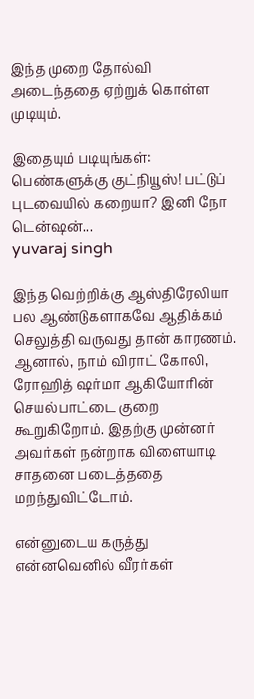இந்த முறை தோல்வி அடைந்ததை ஏற்றுக் கொள்ள முடியும்.

இதையும் படியுங்கள்:
பெண்களுக்கு குட்நியூஸ்! பட்டுப் புடவையில் கறையா? இனி நோ டென்ஷன்...
yuvaraj singh

இந்த வெற்றிக்கு ஆஸ்திரேலியா பல ஆண்டுகளாகவே ஆதிக்கம் செலுத்தி வருவது தான் காரணம். ஆனால், நாம் விராட் கோலி, ரோஹித் ஷர்மா ஆகியோரின் செயல்பாட்டை குறை கூறுகிறோம். இதற்கு முன்னர் அவர்கள் நன்றாக விளையாடி சாதனை படைத்ததை மறந்துவிட்டோம்.

என்னுடைய கருத்து என்னவெனில் வீரர்கள்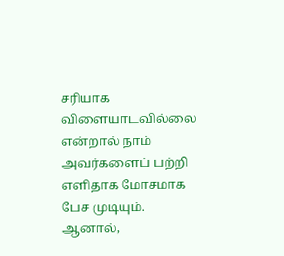சரியாக விளையாடவில்லை என்றால் நாம் அவர்களைப் பற்றி எளிதாக மோசமாக பேச முடியும். ஆனால்,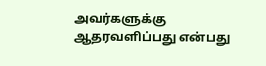அவர்களுக்கு ஆதரவளிப்பது என்பது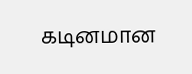கடினமான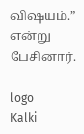விஷயம்.” என்று பேசினார்.

logo
Kalki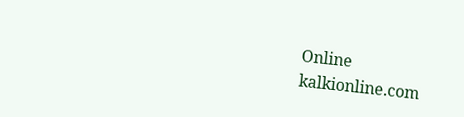Online
kalkionline.com